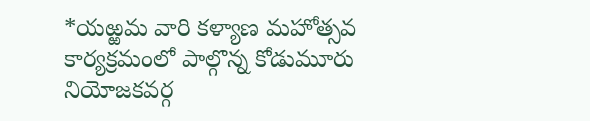*యఱ్ఱమ వారి కళ్యాణ మహోత్సవ కార్యక్రమంలో పాల్గొన్న కోడుమూరు నియోజకవర్గ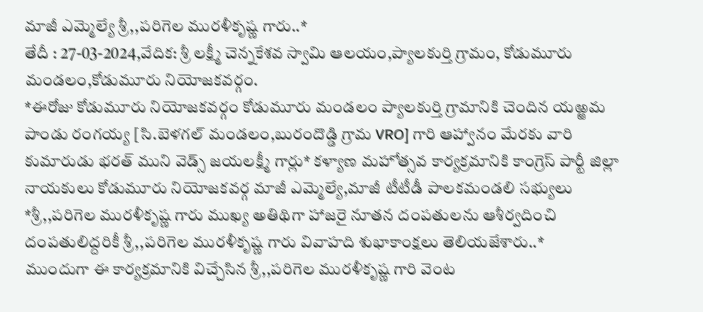మాజీ ఎమ్మెల్యే శ్రీ,,పరిగెల మురళీకృష్ణ గారు..*
తేదీ : 27-03-2024,వేదిక: శ్రీ లక్ష్మీ చెన్నకేశవ స్వామి ఆలయం,ప్యాలకుర్తి గ్రామం, కోడుమూరు మండలం,కోడుమూరు నియోజకవర్గం.
*ఈరోజు కోడుమూరు నియోజకవర్గం కోడుమూరు మండలం ప్యాలకుర్తి గ్రామానికి చెందిన యఱ్ఱమ పాండు రంగయ్య [సి.బెళగల్ మండలం,బురందొడ్డి గ్రామ VRO] గారి ఆహ్వానం మేరకు వారి కుమారుడు భరత్ ముని వెడ్స్ జయలక్ష్మీ గార్లు* కళ్యాణ మహోత్సవ కార్యక్రమానికి కాంగ్రెస్ పార్టీ జిల్లా నాయకులు కోడుమూరు నియోజకవర్గ మాజీ ఎమ్మెల్యే,మాజీ టీటీడీ పాలకమండలి సభ్యులు *శ్రీ,,పరిగెల మురళీకృష్ణ గారు ముఖ్య అతిథిగా హాజరై నూతన దంపతులను ఆశీర్వదించి దంపతులిద్దరికీ శ్రీ,,పరిగెల మురళీకృష్ణ గారు వివాహది శుభాకాంక్షలు తెలియజేశారు..*
ముందుగా ఈ కార్యక్రమానికి విచ్చేసిన శ్రీ,,పరిగెల మురళీకృష్ణ గారి వెంట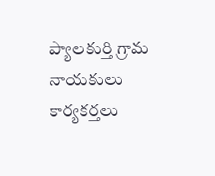ప్యాలకుర్తి గ్రామ నాయకులు కార్యకర్తలు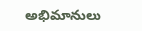అభిమానులు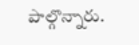పాల్గొన్నారు.